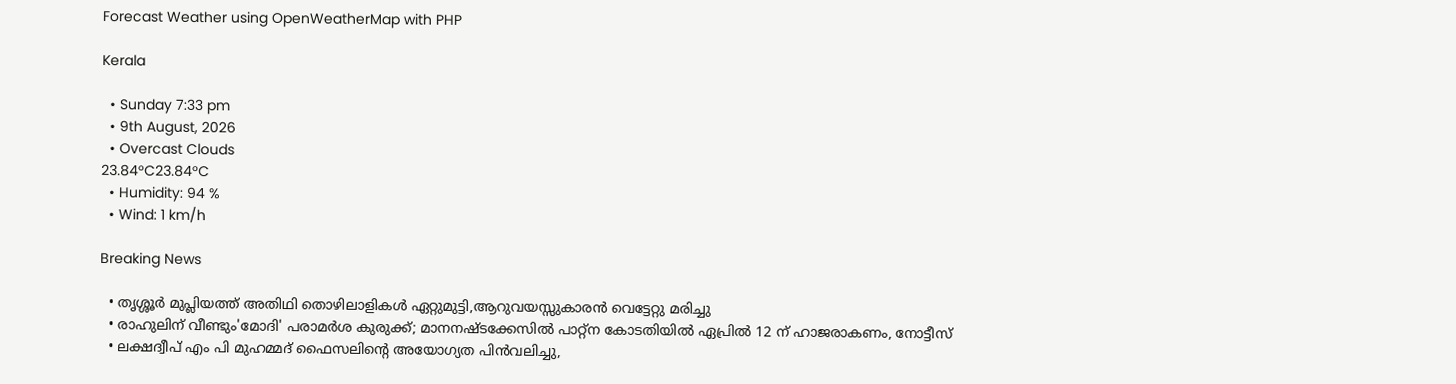Forecast Weather using OpenWeatherMap with PHP

Kerala

  • Sunday 7:33 pm
  • 9th August, 2026
  • Overcast Clouds
23.84°C23.84°C
  • Humidity: 94 %
  • Wind: 1 km/h

Breaking News

  • തൃശ്ശൂർ മുപ്ലിയത്ത് അതിഥി തൊഴിലാളികൾ ഏറ്റുമുട്ടി,ആറുവയസ്സുകാരൻ വെട്ടേറ്റു മരിച്ചു
  • രാഹുലിന് വീണ്ടും'മോദി' പരാമര്‍ശ കുരുക്ക്; മാനനഷ്ടക്കേസിൽ പാറ്റ്ന കോടതിയിൽ ഏപ്രിൽ 12 ന് ഹാജരാകണം, നോട്ടീസ്
  • ലക്ഷദ്വീപ് എം പി മുഹമ്മദ് ഫൈസലിൻ്റെ അയോഗ്യത പിൻവലിച്ചു,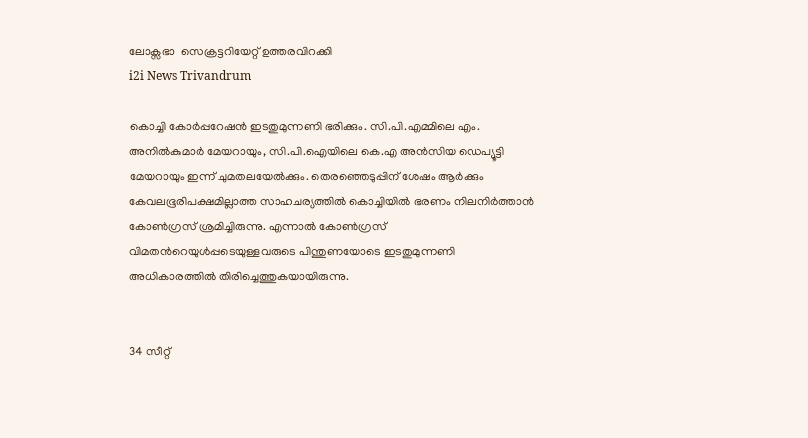ലോക്സഭാ  സെക്രട്ടറിയേറ്റ് ഉത്തരവിറക്കി
i2i News Trivandrum

കൊച്ചി കോർപ്പറേഷൻ ഇടതുമുന്നണി ഭരിക്കും. സി.പി.എമ്മിലെ എം. അനിൽകുമാർ മേയറായും, സി.പി.ഐയിലെ കെ.എ അൻസിയ ഡെപ്യൂട്ടി മേയറായും ഇന്ന് ചുമതലയേൽക്കും. തെരഞ്ഞെടുപ്പിന് ശേഷം ആർക്കും കേവലഭൂരിപക്ഷമില്ലാത്ത സാഹചര്യത്തിൽ കൊച്ചിയിൽ ഭരണം നിലനിർത്താൻ കോൺഗ്രസ് ശ്രമിച്ചിരുന്നു. എന്നാൽ കോൺഗ്രസ് വിമതൻറെയുൾപ്പടെയുള്ളവരുടെ പിന്തുണയോടെ ഇടതുമുന്നണി അധികാരത്തിൽ തിരിച്ചെത്തുകയായിരുന്നു.


34 സീറ്റ്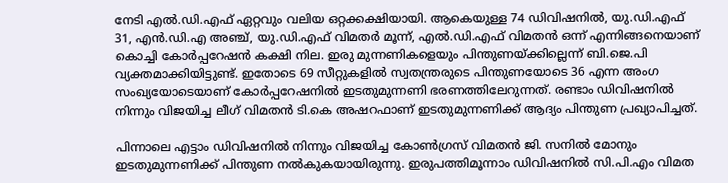നേടി എൽ.ഡി.എഫ് ഏറ്റവും വലിയ ഒറ്റക്കക്ഷിയായി. ആകെയുള്ള 74 ഡിവിഷനിൽ, യു.ഡി.എഫ് 31, എൻ.ഡി.എ അഞ്ച്, യു.ഡി.എഫ് വിമതർ മൂന്ന്, എൽ.ഡി.എഫ് വിമതൻ ഒന്ന് എന്നിങ്ങനെയാണ് കൊച്ചി കോർപ്പറേഷൻ കക്ഷി നില. ഇരു മുന്നണികളെയും പിന്തുണയ്‌ക്കില്ലെന്ന് ബി.ജെ.പി വ്യക്തമാക്കിയിട്ടുണ്ട്. ഇതോടെ 69 സീറ്റുകളിൽ സ്വതന്ത്രരുടെ പിന്തുണയോടെ 36 എന്ന അംഗ സംഖ്യയോടെയാണ് കോർപ്പറേഷനിൽ ഇടതുമുന്നണി ഭരണത്തിലേറുന്നത്. രണ്ടാം ഡിവിഷനിൽ നിന്നും വിജയിച്ച ലീഗ് വിമതൻ ടി.കെ അഷറഫാണ് ഇടതുമുന്നണിക്ക് ആദ്യം പിന്തുണ പ്രഖ്യാപിച്ചത്.

പിന്നാലെ എട്ടാം ഡിവിഷനിൽ നിന്നും വിജയിച്ച കോൺഗ്രസ് വിമതൻ ജി. സനിൽ മോനും ഇടതുമുന്നണിക്ക് പിന്തുണ നൽകുകയായിരുന്നു. ഇരുപത്തിമൂന്നാം ഡിവിഷനിൽ സി.പി.എം വിമത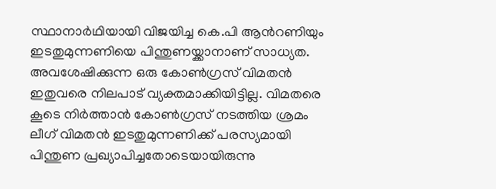സ്ഥാനാർഥിയായി വിജയിച്ച കെ.പി ആൻറണിയും ഇടതുമുന്നണിയെ പിന്തുണയ്ക്കാനാണ് സാധ്യത. അവശേഷിക്കുന്ന ഒരു കോൺഗ്രസ് വിമതൻ ഇതുവരെ നിലപാട് വ്യക്തമാക്കിയിട്ടില്ല. വിമതരെ കൂടെ നിർത്താൻ കോൺഗ്രസ് നടത്തിയ ശ്രമം ലീഗ് വിമതൻ ഇടതുമുന്നണിക്ക് പരസ്യമായി പിന്തുണ പ്രഖ്യാപിച്ചതോടെയായിരുന്നു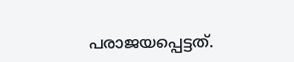പരാജയപ്പെട്ടത്.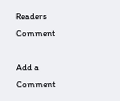Readers Comment

Add a Comment